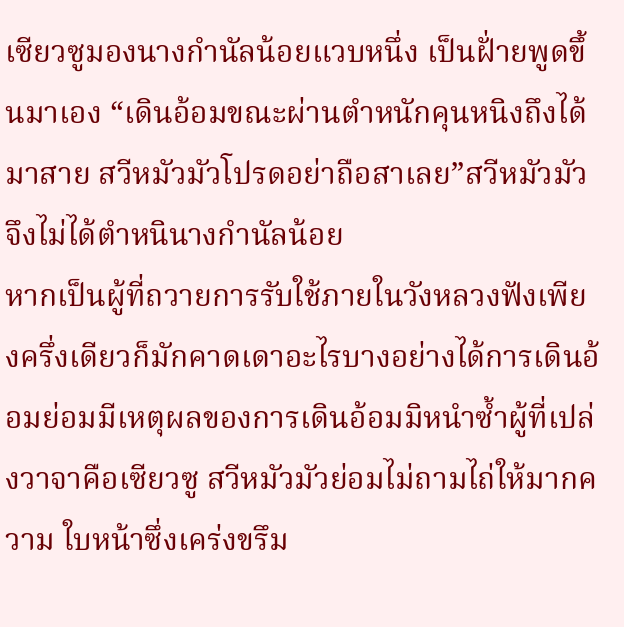เซียวซูมองนางกำนัลน้อยแวบหนึ่ง เป็นฝั่ายพูดขึ้นมาเอง “เดินอ้อมขณะผ่านตำหนักคุนหนิงถึงได้มาสาย สวีหมัวมัวโปรดอย่าถือสาเลย”สวีหมัวมัวจึงไม่ได้ตำหนินางกำนัลน้อย
หากเป็นผู้ที่ถวายการรับใช้ภายในวังหลวงฟังเพียงครึ่งเดียวก็มักคาดเดาอะไรบางอย่างได้การเดินอ้อมย่อมมีเหตุผลของการเดินอ้อมมิหนำซ้ำผู้ที่เปล่งวาจาคือเซียวซู สวีหมัวมัวย่อมไม่ถามไถ่ให้มากความ ใบหน้าซึ่งเคร่งขรึม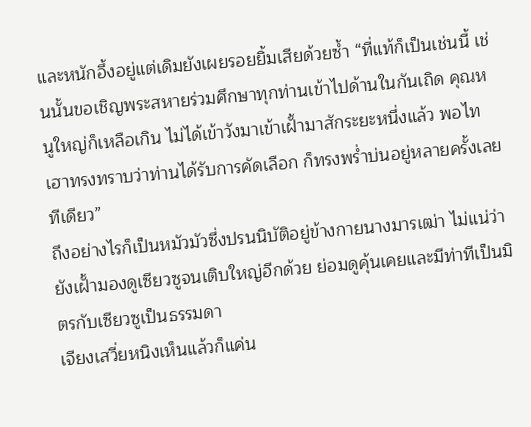และหนักอึ้งอยู่แต่เดิมยังเผยรอยยิ้มเสียด้วยซ้ำ “ที่แท้ก็เป็นเช่นนี้ เช่นนั้นขอเชิญพระสหายร่วมศึกษาทุกท่านเข้าไปด้านในกันเถิด คุณหนูใหญ่ก็เหลือเกิน ไม่ได้เข้าวังมาเข้าเฝั้ามาสักระยะหนึ่งแล้ว พอไทเฮาทรงทราบว่าท่านได้รับการคัดเลือก ก็ทรงพร่ำบ่นอยู่หลายครั้งเลยทีเดียว”
ถึงอย่างไรก็เป็นหมัวมัวซึ่งปรนนิบัติอยู่ข้างกายนางมารเฒ่า ไม่แน่ว่ายังเฝั้ามองดูเซียวซูจนเติบใหญ่อีกด้วย ย่อมดูคุ้นเคยและมีท่าทีเป็นมิตรกับเซียวซูเป็นธรรมดา
เจียงเสวี่ยหนิงเห็นแล้วก็แค่น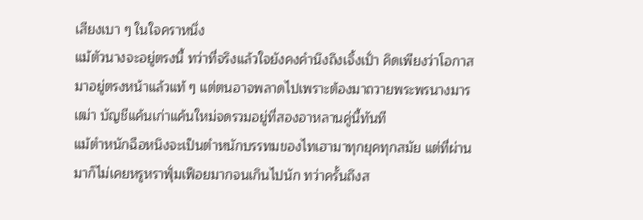เสียงเบา ๆ ในใจคราหนึ่ง
แม้ตัวนางจะอยู่ตรงนี้ ทว่าที่จริงแล้วใจยังคงคำนึงถึงเจิ้งเปั่า คิดเพียงว่าโอกาสมาอยู่ตรงหน้าแล้วแท้ ๆ แต่ตนอาจพลาดไปเพราะต้องมาถวายพระพรนางมารเฒ่า บัญชีแค้นเก่าแค้นใหม่จดรวมอยู่ที่สองอาหลานคู่นี้ทันที
แม้ตำหนักฉือหนิงจะเป็นตำหนักบรรทมของไทเฮามาทุกยุคทุกสมัย แต่ที่ผ่านมาก็ไม่เคยหรูหราฟุั่มเฟือยมากจนเกินไปนัก ทว่าครั้นถึงส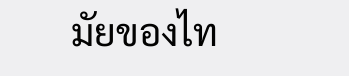มัยของไท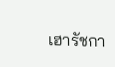เฮารัชกา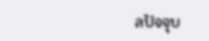ลปัจจุบ